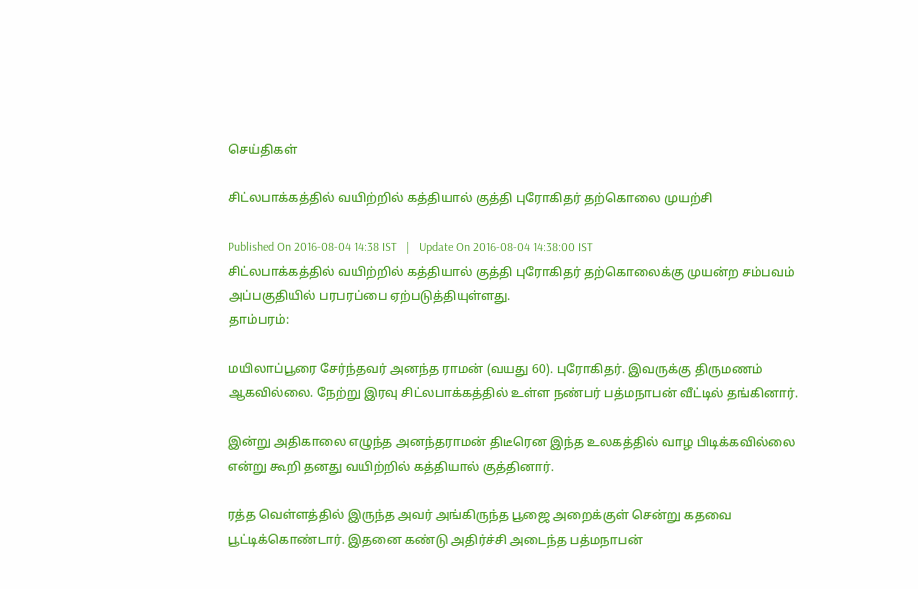செய்திகள்

சிட்லபாக்கத்தில் வயிற்றில் கத்தியால் குத்தி புரோகிதர் தற்கொலை முயற்சி

Published On 2016-08-04 14:38 IST   |   Update On 2016-08-04 14:38:00 IST
சிட்லபாக்கத்தில் வயிற்றில் கத்தியால் குத்தி புரோகிதர் தற்கொலைக்கு முயன்ற சம்பவம் அப்பகுதியில் பரபரப்பை ஏற்படுத்தியுள்ளது.
தாம்பரம்:

மயிலாப்பூரை சேர்ந்தவர் அனந்த ராமன் (வயது 60). புரோகிதர். இவருக்கு திருமணம் ஆகவில்லை. நேற்று இரவு சிட்லபாக்கத்தில் உள்ள நண்பர் பத்மநாபன் வீட்டில் தங்கினார்.

இன்று அதிகாலை எழுந்த அனந்தராமன் திடீரென இந்த உலகத்தில் வாழ பிடிக்கவில்லை என்று கூறி தனது வயிற்றில் கத்தியால் குத்தினார்.

ரத்த வெள்ளத்தில் இருந்த அவர் அங்கிருந்த பூஜை அறைக்குள் சென்று கதவை பூட்டிக்கொண்டார். இதனை கண்டு அதிர்ச்சி அடைந்த பத்மநாபன்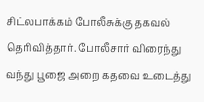சிட்லபாக்கம் போலீசுக்கு தகவல் தெரிவித்தார். போலீசார் விரைந்து வந்து பூஜை அறை கதவை உடைத்து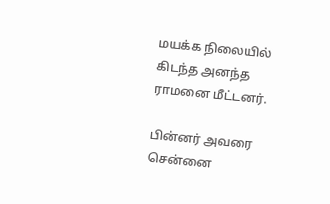மயக்க நிலையில் கிடந்த அனந்த ராமனை மீட்டனர்.

பின்னர் அவரை சென்னை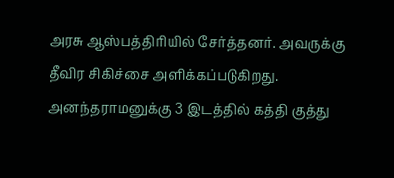அரசு ஆஸ்பத்திரியில் சேர்த்தனர். அவருக்கு தீவிர சிகிச்சை அளிக்கப்படுகிறது. அனந்தராமனுக்கு 3 இடத்தில் கத்தி குத்து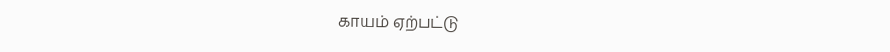காயம் ஏற்பட்டு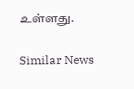உள்ளது.

Similar News